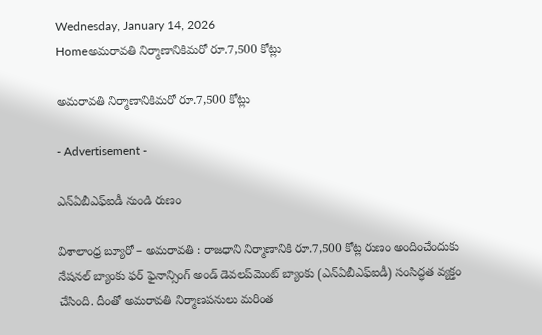Wednesday, January 14, 2026
Homeఅమరావతి నిర్మాణానికిమరో రూ.7,500 కోట్లు

అమరావతి నిర్మాణానికిమరో రూ.7,500 కోట్లు

- Advertisement -

ఎన్‌ఏబీఎఫ్‌ఐడీ నుండి రుణం

విశాలాంధ్ర బ్యూరో – అమరావతి : రాజధాని నిర్మాణానికి రూ.7,500 కోట్ల రుణం అందించేందుకు నేషనల్‌ బ్యాంకు ఫర్‌ ఫైనాన్సింగ్‌ అండ్‌ డెవలప్‌మెంట్‌ బ్యాంకు (ఎన్‌ఏబీఎఫ్‌ఐడీ) సంసిద్ధత వ్యక్తం చేసింది. దీంతో అమరావతి నిర్మాణపనులు మరింత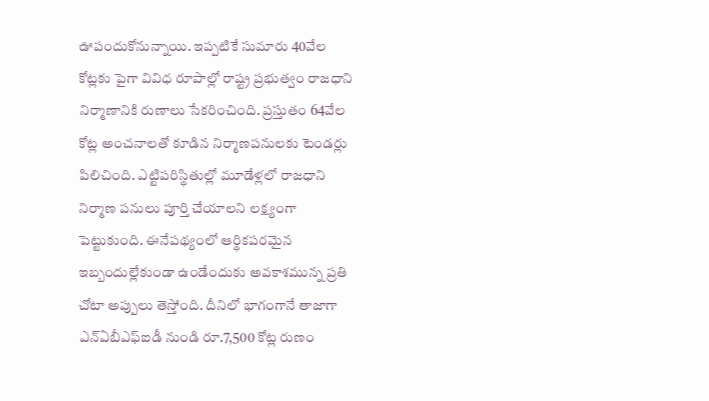ఊపందుకోనున్నాయి. ఇప్పటికే సుమారు 40వేల కోట్లకు పైగా వివిధ రూపాల్లో రాష్ట్ర ప్రభుత్వం రాజధాని నిర్మాణానికి రుణాలు సేకరించింది. ప్రస్తుతం 64వేల కోట్ల అంచనాలతో కూడిన నిర్మాణపనులకు టెండర్లు పిలిచింది. ఎట్టిపరిస్థితుల్లో మూడేళ్లలో రాజధాని నిర్మాణ పనులు పూర్తి చేయాలని లక్ష్యంగా పెట్టుకుంది. ఈనేపథ్యంలో ఆర్థికపరమైన ఇబ్బందుల్లేకుండా ఉండేందుకు అవకాశమున్న ప్రతి చోటా అప్పులు తెస్తోంది. దీనిలో భాగంగానే తాజాగా ఎన్‌ఏబీఎఫ్‌ఐడీ నుండి రూ.7,500 కోట్ల రుణం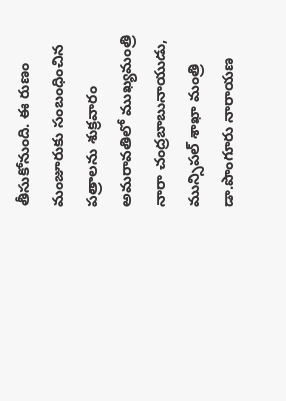తీసుకోనుంది. ఈ రుణం మంజూరుకు సంబంధించిన పత్రాలను శుక్రవారం అమరావతిలో ముఖ్యమంత్రి నారా చంద్రబాబునాయుడు, మున్సిపల్‌ శాఖా మంత్రి డా.పొంగూరు నారాయణ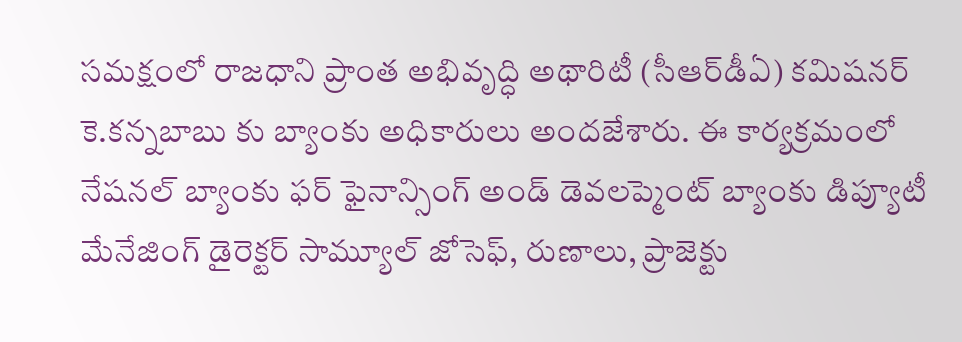సమక్షంలో రాజధాని ప్రాంత అభివృద్ధి అథారిటీ (సీఆర్‌డీఏ) కమిషనర్‌ కె.కన్నబాబు కు బ్యాంకు అధికారులు అందజేశారు. ఈ కార్యక్రమంలో నేషనల్‌ బ్యాంకు ఫర్‌ ఫైనాన్సింగ్‌ అండ్‌ డెవలప్మెంట్‌ బ్యాంకు డిప్యూటీ మేనేజింగ్‌ డైరెక్టర్‌ సామ్యూల్‌ జోసెఫ్‌, రుణాలు, ప్రాజెక్టు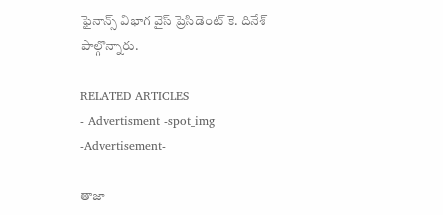ఫైనాన్స్‌ విభాగ వైస్‌ ప్రెసిడెంట్‌ కె. దినేశ్‌ పాల్గొన్నారు.

RELATED ARTICLES
- Advertisment -spot_img
-Advertisement-

తాజా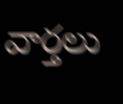వార్తలు